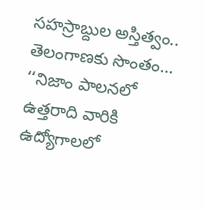సహస్రాబ్దుల అస్తిత్వం.. తెలంగాణకు సొంతం…
‘‘నిజాం పాలనలో ఉత్తరాది వారికి ఉద్యోగాలలో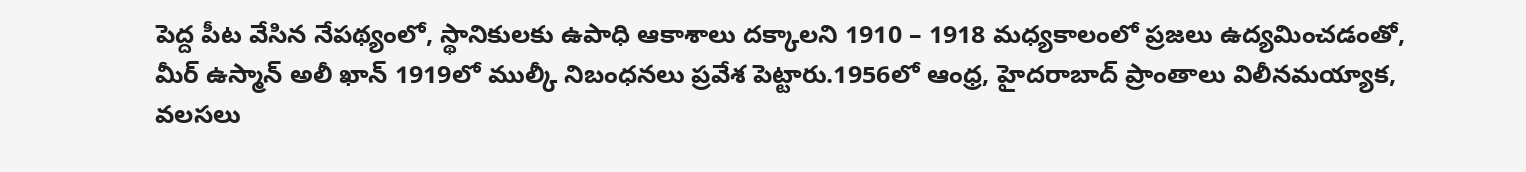పెద్ద పీట వేసిన నేపథ్యంలో, స్థానికులకు ఉపాధి ఆకాశాలు దక్కాలని 1910 – 1918 మధ్యకాలంలో ప్రజలు ఉద్యమించడంతో, మీర్ ఉస్మాన్ అలీ ఖాన్ 1919లో ముల్కీ నిబంధనలు ప్రవేశ పెట్టారు.1956లో ఆంధ్ర, హైదరాబాద్ ప్రాంతాలు విలీనమయ్యాక, వలసలు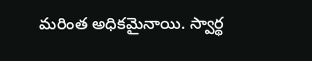మరింత అధికమైనాయి. స్వార్థ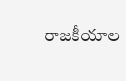రాజకీయాల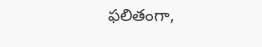ఫలితంగా,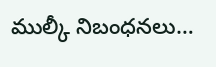ముల్కీ నిబంధనలు…